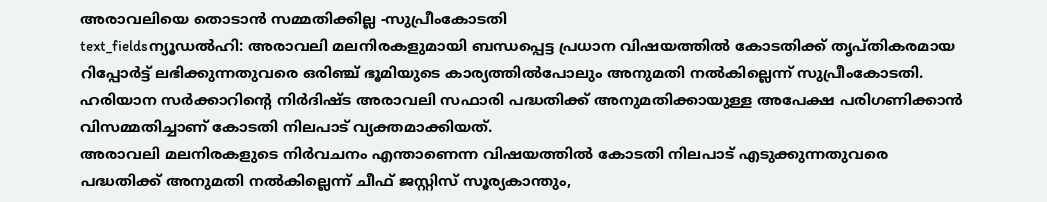അരാവലിയെ തൊടാൻ സമ്മതിക്കില്ല -സുപ്രീംകോടതി
text_fieldsന്യൂഡൽഹി: അരാവലി മലനിരകളുമായി ബന്ധപ്പെട്ട പ്രധാന വിഷയത്തിൽ കോടതിക്ക് തൃപ്തികരമായ റിപ്പോർട്ട് ലഭിക്കുന്നതുവരെ ഒരിഞ്ച് ഭൂമിയുടെ കാര്യത്തിൽപോലും അനുമതി നൽകില്ലെന്ന് സുപ്രീംകോടതി. ഹരിയാന സർക്കാറിന്റെ നിർദിഷ്ട അരാവലി സഫാരി പദ്ധതിക്ക് അനുമതിക്കായുള്ള അപേക്ഷ പരിഗണിക്കാൻ വിസമ്മതിച്ചാണ് കോടതി നിലപാട് വ്യക്തമാക്കിയത്.
അരാവലി മലനിരകളുടെ നിർവചനം എന്താണെന്ന വിഷയത്തിൽ കോടതി നിലപാട് എടുക്കുന്നതുവരെ പദ്ധതിക്ക് അനുമതി നൽകില്ലെന്ന് ചീഫ് ജസ്റ്റിസ് സൂര്യകാന്തും,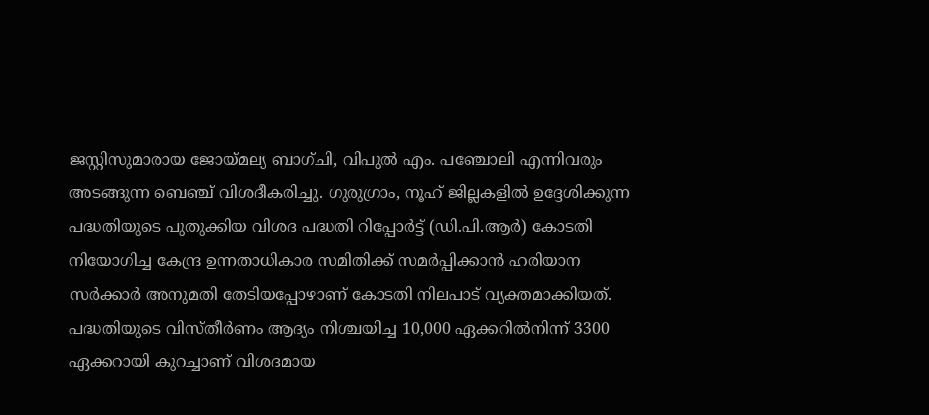ജസ്റ്റിസുമാരായ ജോയ്മല്യ ബാഗ്ചി, വിപുൽ എം. പഞ്ചോലി എന്നിവരും അടങ്ങുന്ന ബെഞ്ച് വിശദീകരിച്ചു. ഗുരുഗ്രാം, നൂഹ് ജില്ലകളിൽ ഉദ്ദേശിക്കുന്ന പദ്ധതിയുടെ പുതുക്കിയ വിശദ പദ്ധതി റിപ്പോർട്ട് (ഡി.പി.ആർ) കോടതി നിയോഗിച്ച കേന്ദ്ര ഉന്നതാധികാര സമിതിക്ക് സമർപ്പിക്കാൻ ഹരിയാന സർക്കാർ അനുമതി തേടിയപ്പോഴാണ് കോടതി നിലപാട് വ്യക്തമാക്കിയത്.
പദ്ധതിയുടെ വിസ്തീർണം ആദ്യം നിശ്ചയിച്ച 10,000 ഏക്കറിൽനിന്ന് 3300 ഏക്കറായി കുറച്ചാണ് വിശദമായ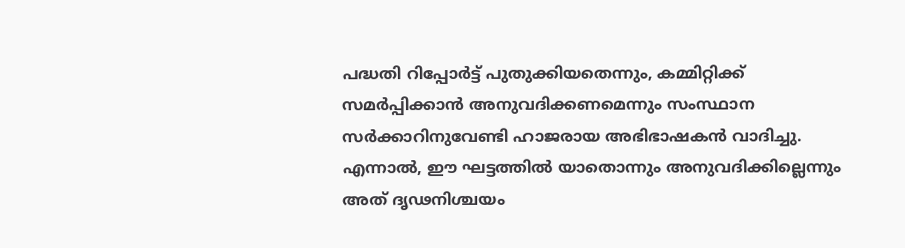പദ്ധതി റിപ്പോർട്ട് പുതുക്കിയതെന്നും, കമ്മിറ്റിക്ക് സമർപ്പിക്കാൻ അനുവദിക്കണമെന്നും സംസ്ഥാന സർക്കാറിനുവേണ്ടി ഹാജരായ അഭിഭാഷകൻ വാദിച്ചു. എന്നാൽ, ഈ ഘട്ടത്തിൽ യാതൊന്നും അനുവദിക്കില്ലെന്നും അത് ദൃഢനിശ്ചയം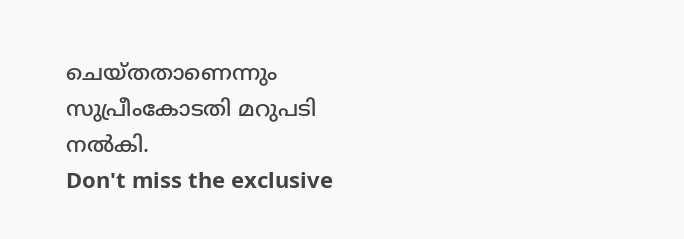ചെയ്തതാണെന്നും സുപ്രീംകോടതി മറുപടി നൽകി.
Don't miss the exclusive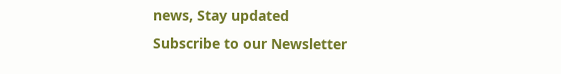news, Stay updated
Subscribe to our Newsletter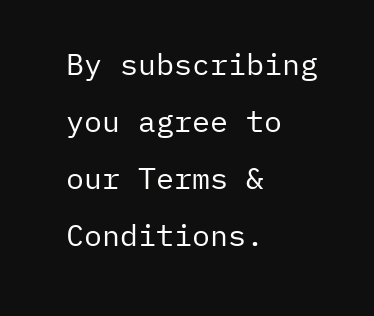By subscribing you agree to our Terms & Conditions.